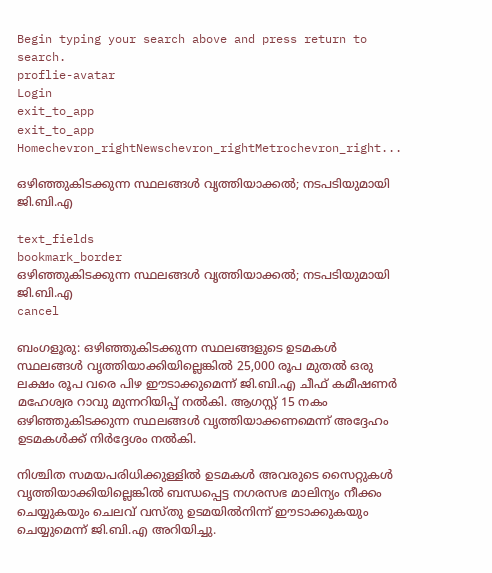Begin typing your search above and press return to search.
proflie-avatar
Login
exit_to_app
exit_to_app
Homechevron_rightNewschevron_rightMetrochevron_right...

ഒഴിഞ്ഞുകിടക്കുന്ന സ്ഥലങ്ങള്‍ വൃത്തിയാക്കല്‍; നടപടിയുമായി ജി.ബി.എ

text_fields
bookmark_border
ഒഴിഞ്ഞുകിടക്കുന്ന സ്ഥലങ്ങള്‍ വൃത്തിയാക്കല്‍; നടപടിയുമായി ജി.ബി.എ
cancel

ബംഗളൂരു: ഒഴിഞ്ഞുകിടക്കുന്ന സ്ഥലങ്ങളുടെ ഉടമകൾ സ്ഥലങ്ങൾ വൃത്തിയാക്കിയില്ലെങ്കിൽ 25,000 രൂപ മുതൽ ഒരു ലക്ഷം രൂപ വരെ പിഴ ഈടാക്കുമെന്ന് ജി.ബി.എ ചീഫ് കമീഷണർ മഹേശ്വര റാവു മുന്നറിയിപ്പ് നൽകി. ആഗസ്റ്റ് 15 നകം ഒഴിഞ്ഞുകിടക്കുന്ന സ്ഥലങ്ങൾ വൃത്തിയാക്കണമെന്ന് അദ്ദേഹം ഉടമകൾക്ക് നിർദ്ദേശം നൽകി.

നിശ്ചിത സമയപരിധിക്കുള്ളിൽ ഉടമകൾ അവരുടെ സൈറ്റുകൾ വൃത്തിയാക്കിയില്ലെങ്കിൽ ബന്ധപ്പെട്ട നഗരസഭ മാലിന്യം നീക്കം ചെയ്യുകയും ചെലവ് വസ്തു ഉടമയിൽനിന്ന് ഈടാക്കുകയും ചെയ്യുമെന്ന് ജി.ബി.എ അറിയിച്ചു.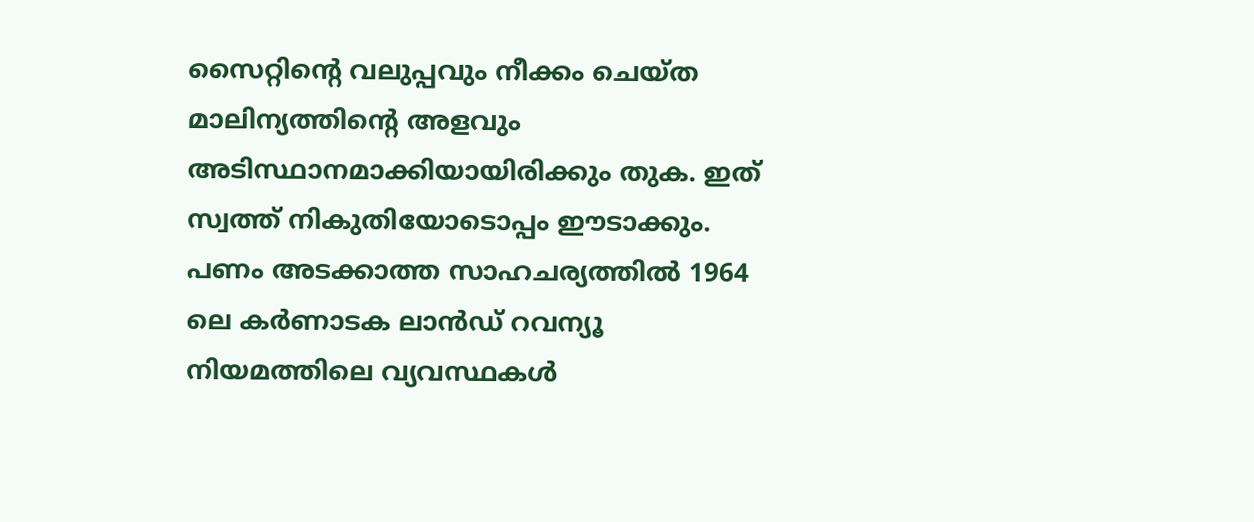സൈറ്റിന്‍റെ വലുപ്പവും നീക്കം ചെയ്ത മാലിന്യത്തിന്‍റെ അളവും അടിസ്ഥാനമാക്കിയായിരിക്കും തുക. ഇത് സ്വത്ത് നികുതിയോടൊപ്പം ഈടാക്കും. പണം അടക്കാത്ത സാഹചര്യത്തിൽ 1964 ലെ കർണാടക ലാൻഡ് റവന്യൂ നിയമത്തിലെ വ്യവസ്ഥകൾ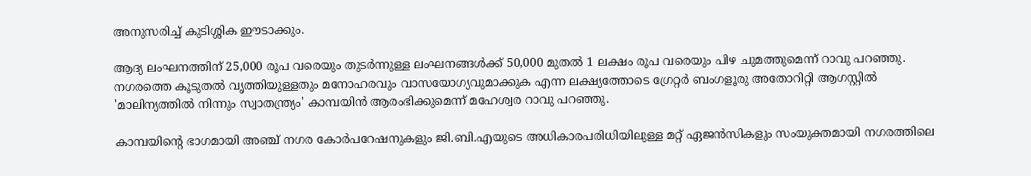അനുസരിച്ച് കുടിശ്ശിക ഈടാക്കും.

ആദ്യ ലംഘനത്തിന് 25,000 രൂപ വരെയും തുടർന്നുള്ള ലംഘനങ്ങൾക്ക് 50,000 മുതൽ 1 ലക്ഷം രൂപ വരെയും പിഴ ചുമത്തുമെന്ന് റാവു പറഞ്ഞു. നഗരത്തെ കൂടുതൽ വൃത്തിയുള്ളതും മനോഹരവും വാസയോഗ്യവുമാക്കുക എന്ന ലക്ഷ്യത്തോടെ ഗ്രേറ്റർ ബംഗളൂരു അതോറിറ്റി ആഗസ്റ്റിൽ 'മാലിന്യത്തിൽ നിന്നും സ്വാതന്ത്ര്യം' കാമ്പയിൻ ആരംഭിക്കുമെന്ന് മഹേശ്വര റാവു പറഞ്ഞു.

കാമ്പയിന്‍റെ ഭാഗമായി അഞ്ച് നഗര കോർപറേഷനുകളും ജി.ബി.എയുടെ അധികാരപരിധിയിലുള്ള മറ്റ് ഏജൻസികളും സംയുക്തമായി നഗരത്തിലെ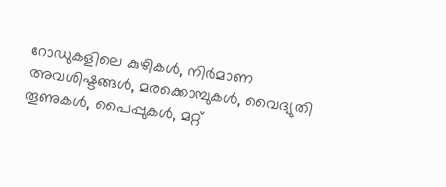റോഡുകളിലെ കുഴികള്‍, നിർമാണ അവശിഷ്ടങ്ങള്‍, മരക്കൊമ്പുകൾ, വൈദ്യുതി തൂണുകൾ, പൈപ്പുകൾ, മറ്റ്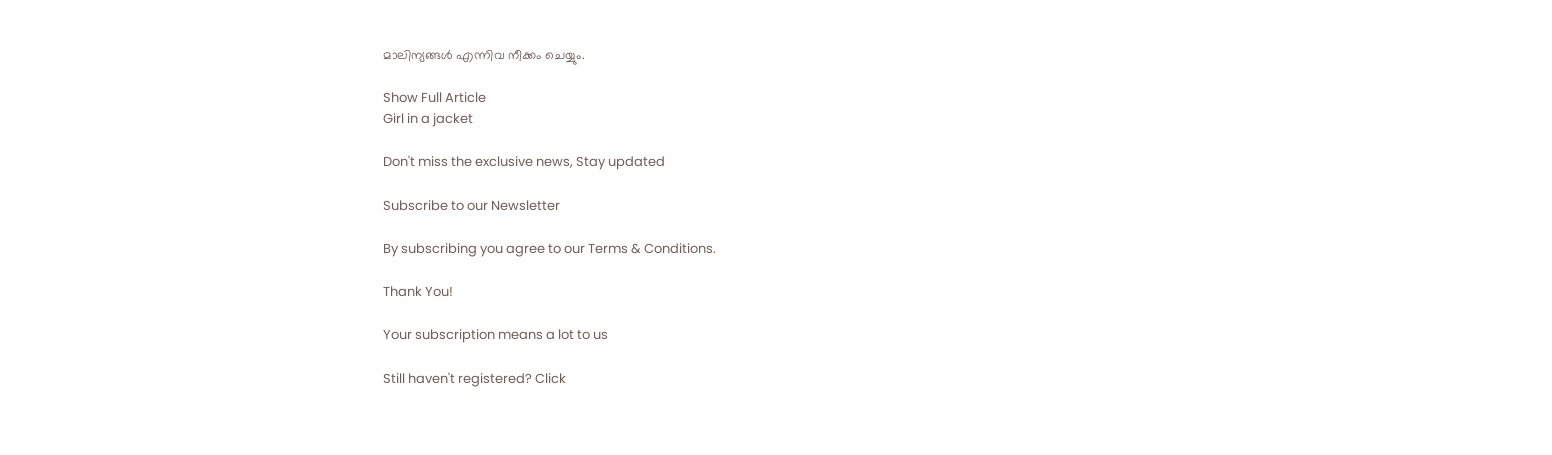മാലിന്യങ്ങൾ എന്നിവ നീക്കം ചെയ്യും.

Show Full Article
Girl in a jacket

Don't miss the exclusive news, Stay updated

Subscribe to our Newsletter

By subscribing you agree to our Terms & Conditions.

Thank You!

Your subscription means a lot to us

Still haven't registered? Click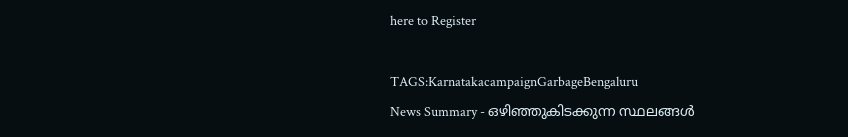here to Register

TAGS:KarnatakacampaignGarbageBengaluru
News Summary - ഒഴിഞ്ഞുകിടക്കുന്ന സ്ഥലങ്ങള്‍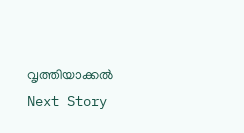വൃത്തിയാക്കല്‍
Next Story